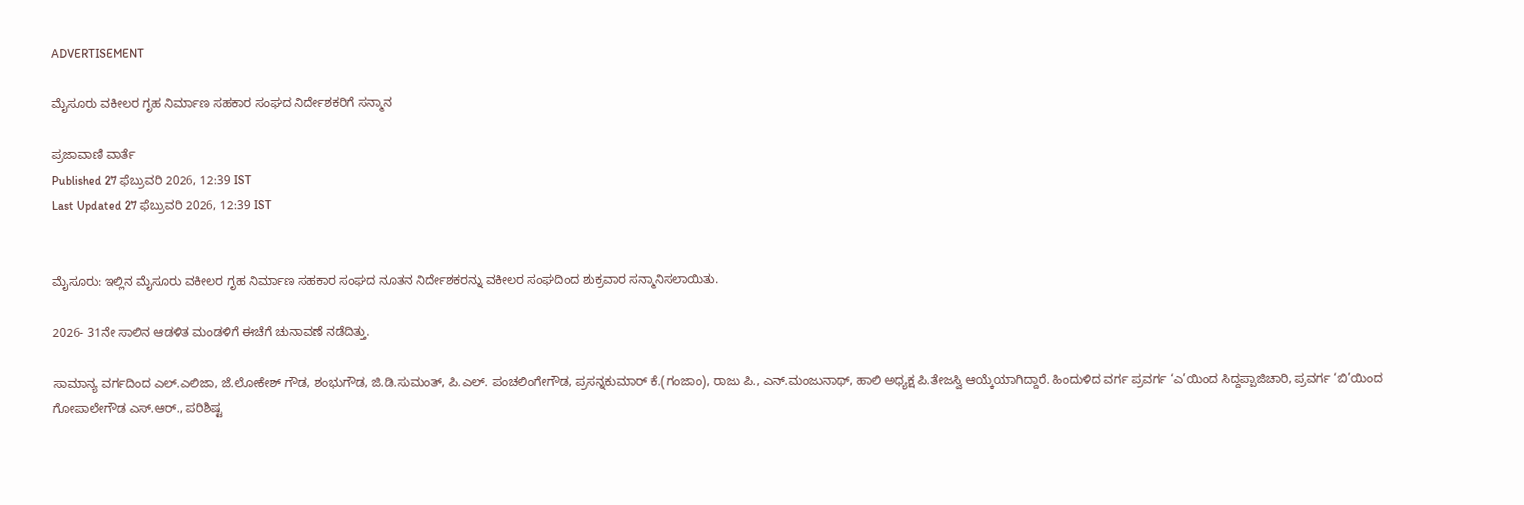ADVERTISEMENT

ಮೈಸೂರು ವಕೀಲರ ಗೃಹ ನಿರ್ಮಾಣ ಸಹಕಾರ ಸಂಘದ ನಿರ್ದೇಶಕರಿಗೆ ಸನ್ಮಾನ

ಪ್ರಜಾವಾಣಿ ವಾರ್ತೆ
Published 27 ಫೆಬ್ರುವರಿ 2026, 12:39 IST
Last Updated 27 ಫೆಬ್ರುವರಿ 2026, 12:39 IST


ಮೈಸೂರು: ಇಲ್ಲಿನ ಮೈಸೂರು ವಕೀಲರ ಗೃಹ ನಿರ್ಮಾಣ ಸಹಕಾರ ಸಂಘದ ನೂತನ ನಿರ್ದೇಶಕರನ್ನು ವಕೀಲರ ಸಂಘದಿಂದ ಶುಕ್ರವಾರ ಸನ್ಮಾನಿಸಲಾಯಿತು.

2026- 31ನೇ ಸಾಲಿನ ಆಡಳಿತ ಮಂಡಳಿಗೆ ಈಚೆಗೆ ಚುನಾವಣೆ ನಡೆದಿತ್ತು.

ಸಾಮಾನ್ಯ ವರ್ಗದಿಂದ ಎಲ್.ಎಲಿಜಾ, ಜೆ.ಲೋಕೇಶ್ ಗೌಡ, ಶಂಭುಗೌಡ, ಜಿ.ಡಿ.ಸುಮಂತ್, ಪಿ.ಎಲ್. ಪಂಚಲಿಂಗೇಗೌಡ, ಪ್ರಸನ್ನಕುಮಾರ್ ಕೆ.(ಗಂಜಾಂ), ರಾಜು ಪಿ., ಎನ್.ಮಂಜುನಾಥ್, ಹಾಲಿ ಅಧ್ಯಕ್ಷ ಪಿ.ತೇಜಸ್ವಿ ಆಯ್ಕೆಯಾಗಿದ್ದಾರೆ. ಹಿಂದುಳಿದ ವರ್ಗ ಪ್ರವರ್ಗ ‘ಎ’ಯಿಂದ ಸಿದ್ದಪ್ಪಾಜಿಚಾರಿ, ಪ್ರವರ್ಗ ‘ಬಿ’ಯಿಂದ ಗೋಪಾಲೇಗೌಡ ಎಸ್.ಆರ್., ಪರಿಶಿಷ್ಟ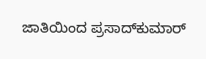ಜಾತಿಯಿಂದ ಪ್ರಸಾದ್‌ಕುಮಾರ್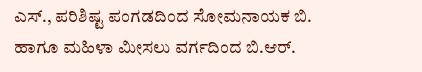ಎಸ್., ಪರಿಶಿಷ್ಟ ಪಂಗಡದಿಂದ ಸೋಮನಾಯಕ ಬಿ. ಹಾಗೂ ಮಹಿಳಾ ಮೀಸಲು ವರ್ಗದಿಂದ ಬಿ.ಆರ್.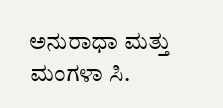ಅನುರಾಧಾ ಮತ್ತು ಮಂಗಳಾ ಸಿ.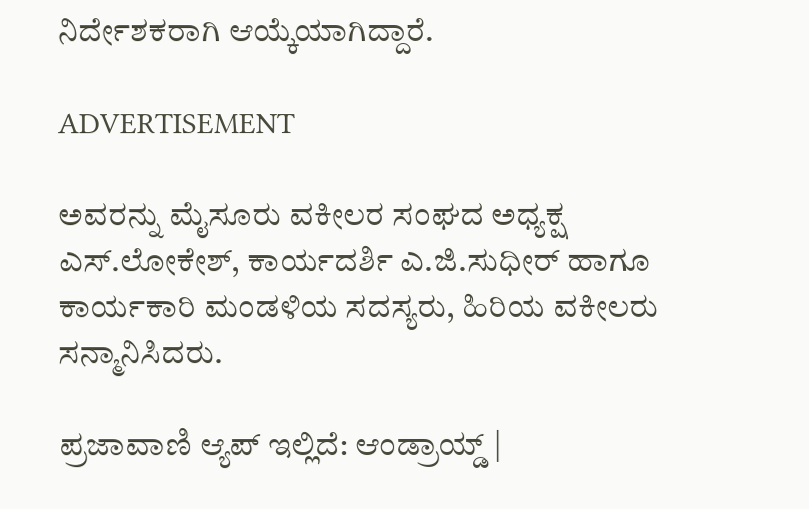ನಿರ್ದೇಶಕರಾಗಿ ಆಯ್ಕೆಯಾಗಿದ್ದಾರೆ.

ADVERTISEMENT

ಅವರನ್ನು ಮೈಸೂರು ವಕೀಲರ ಸಂಘದ ಅಧ್ಯಕ್ಷ ಎಸ್.ಲೋಕೇಶ್, ಕಾರ್ಯದರ್ಶಿ ಎ.ಜಿ.ಸುಧೀರ್ ಹಾಗೂ ಕಾರ್ಯಕಾರಿ ಮಂಡಳಿಯ ಸದಸ್ಯರು, ಹಿರಿಯ ವಕೀಲರು ಸನ್ಮಾನಿಸಿದರು.

ಪ್ರಜಾವಾಣಿ ಆ್ಯಪ್ ಇಲ್ಲಿದೆ: ಆಂಡ್ರಾಯ್ಡ್ |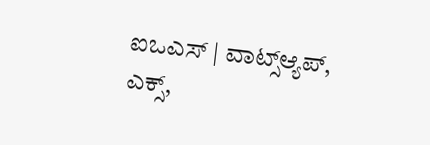ಐಒಎಸ್ | ವಾಟ್ಸ್ಆ್ಯಪ್, ಎಕ್ಸ್,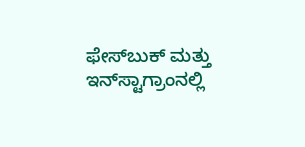ಫೇಸ್‌ಬುಕ್ ಮತ್ತು ಇನ್‌ಸ್ಟಾಗ್ರಾಂನಲ್ಲಿ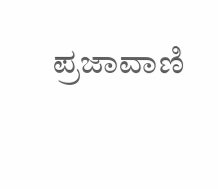ಪ್ರಜಾವಾಣಿ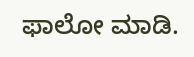ಫಾಲೋ ಮಾಡಿ.